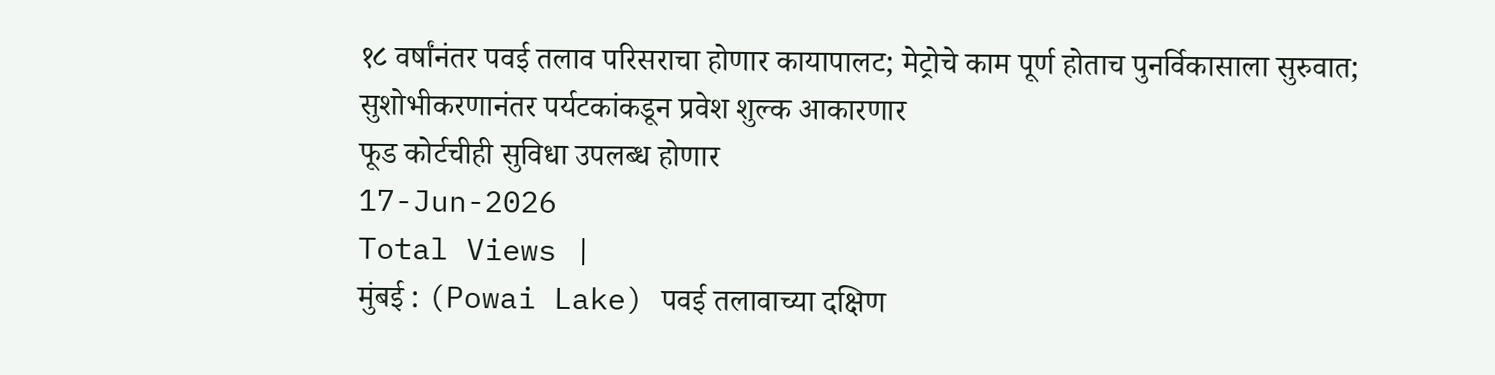१८ वर्षांनंतर पवई तलाव परिसराचा होणार कायापालट; मेट्रोचे काम पूर्ण होताच पुनर्विकासाला सुरुवात;
सुशोभीकरणानंतर पर्यटकांकडून प्रवेश शुल्क आकारणार
फूड कोर्टचीही सुविधा उपलब्ध होणार
17-Jun-2026
Total Views |
मुंबई : (Powai Lake) पवई तलावाच्या दक्षिण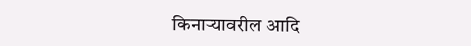किनाऱ्यावरील आदि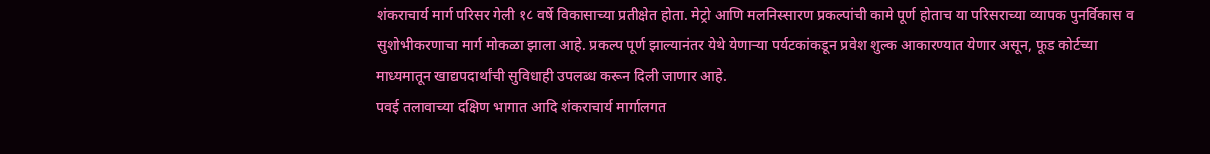शंकराचार्य मार्ग परिसर गेली १८ वर्षे विकासाच्या प्रतीक्षेत होता. मेट्रो आणि मलनिस्सारण प्रकल्पांची कामे पूर्ण होताच या परिसराच्या व्यापक पुनर्विकास व सुशोभीकरणाचा मार्ग मोकळा झाला आहे. प्रकल्प पूर्ण झाल्यानंतर येथे येणाऱ्या पर्यटकांकडून प्रवेश शुल्क आकारण्यात येणार असून, फूड कोर्टच्या माध्यमातून खाद्यपदार्थांची सुविधाही उपलब्ध करून दिली जाणार आहे.
पवई तलावाच्या दक्षिण भागात आदि शंकराचार्य मार्गालगत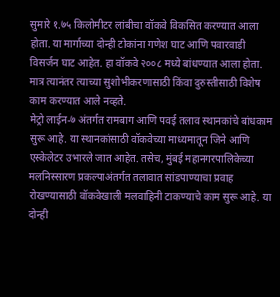सुमारे १.७५ किलोमीटर लांबीचा वॉकवे विकसित करण्यात आला होता. या मार्गाच्या दोन्ही टोकांना गणेश घाट आणि पवारवाडी विसर्जन घाट आहेत. हा वॉकवे २००८ मध्ये बांधण्यात आला होता. मात्र त्यानंतर त्याच्या सुशोभीकरणासाठी किंवा दुरुस्तीसाठी विशेष काम करण्यात आले नव्हते.
मेट्रो लाईन-७ अंतर्गत रामबाग आणि पवई तलाव स्थानकांचे बांधकाम सुरू आहे. या स्थानकांसाठी वॉकवेच्या माध्यमातून जिने आणि एस्केलेटर उभारले जात आहेत. तसेच, मुंबई महानगरपालिकेच्या मलनिस्सारण प्रकल्पाअंतर्गत तलावात सांडपाण्याचा प्रवाह रोखण्यासाठी वॉकवेखाली मलवाहिनी टाकण्याचे काम सुरू आहे. या दोन्ही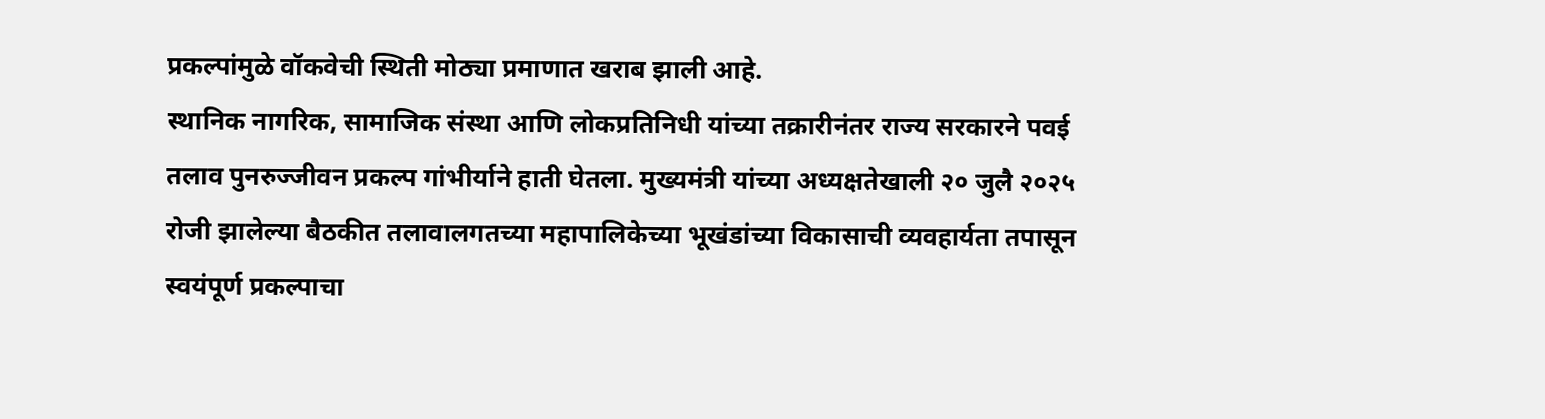प्रकल्पांमुळे वॉकवेची स्थिती मोठ्या प्रमाणात खराब झाली आहे.
स्थानिक नागरिक, सामाजिक संस्था आणि लोकप्रतिनिधी यांच्या तक्रारीनंतर राज्य सरकारने पवई तलाव पुनरुज्जीवन प्रकल्प गांभीर्याने हाती घेतला. मुख्यमंत्री यांच्या अध्यक्षतेखाली २० जुलै २०२५ रोजी झालेल्या बैठकीत तलावालगतच्या महापालिकेच्या भूखंडांच्या विकासाची व्यवहार्यता तपासून स्वयंपूर्ण प्रकल्पाचा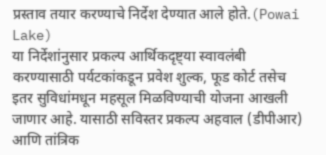प्रस्ताव तयार करण्याचे निर्देश देण्यात आले होते.(Powai Lake)
या निर्देशांनुसार प्रकल्प आर्थिकदृष्ट्या स्वावलंबी करण्यासाठी पर्यटकांकडून प्रवेश शुल्क, फूड कोर्ट तसेच इतर सुविधांमधून महसूल मिळविण्याची योजना आखली जाणार आहे. यासाठी सविस्तर प्रकल्प अहवाल (डीपीआर) आणि तांत्रिक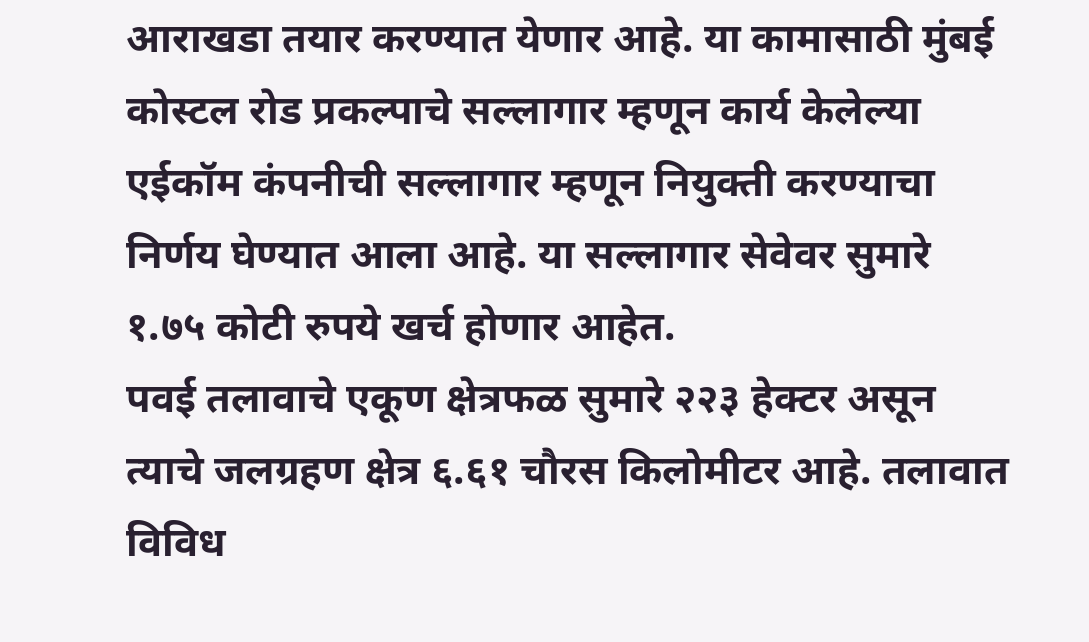आराखडा तयार करण्यात येणार आहे. या कामासाठी मुंबई कोस्टल रोड प्रकल्पाचे सल्लागार म्हणून कार्य केलेल्या एईकॉम कंपनीची सल्लागार म्हणून नियुक्ती करण्याचा निर्णय घेण्यात आला आहे. या सल्लागार सेवेवर सुमारे १.७५ कोटी रुपये खर्च होणार आहेत.
पवई तलावाचे एकूण क्षेत्रफळ सुमारे २२३ हेक्टर असून त्याचे जलग्रहण क्षेत्र ६.६१ चौरस किलोमीटर आहे. तलावात विविध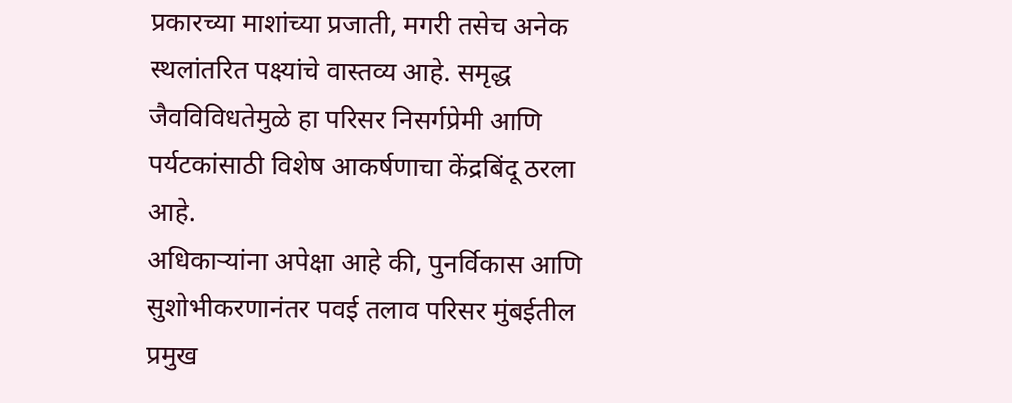प्रकारच्या माशांच्या प्रजाती, मगरी तसेच अनेक स्थलांतरित पक्ष्यांचे वास्तव्य आहे. समृद्ध जैवविविधतेमुळे हा परिसर निसर्गप्रेमी आणि पर्यटकांसाठी विशेष आकर्षणाचा केंद्रबिंदू ठरला आहे.
अधिकाऱ्यांना अपेक्षा आहे की, पुनर्विकास आणि सुशोभीकरणानंतर पवई तलाव परिसर मुंबईतील प्रमुख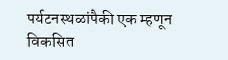पर्यटनस्थळांपैकी एक म्हणून विकसित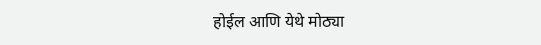होईल आणि येथे मोठ्या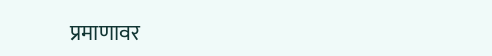प्रमाणावर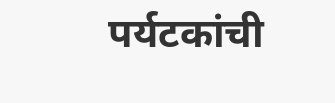पर्यटकांची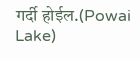गर्दी होईल.(Powai Lake)